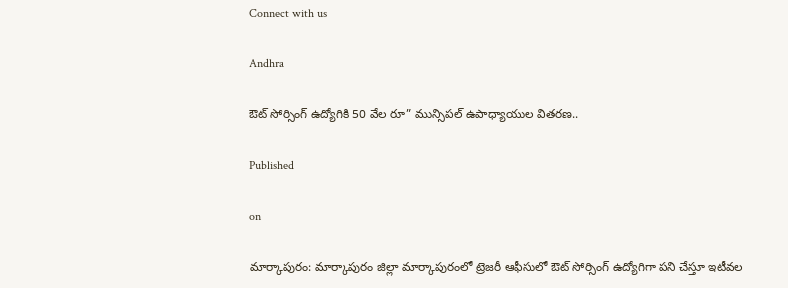Connect with us

Andhra

ఔట్ సోర్సింగ్ ఉద్యోగికి 50 వేల రూ” మున్సిపల్ ఉపాధ్యాయుల వితరణ..

Published

on

మార్కాపురం: మార్కాపురం జిల్లా మార్కాపురంలో ట్రెజరీ ఆఫీసులో ఔట్ సోర్సింగ్ ఉద్యోగిగా పని చేస్తూ ఇటీవల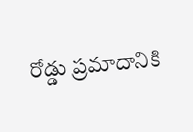రోడ్డు ప్రమాదానికి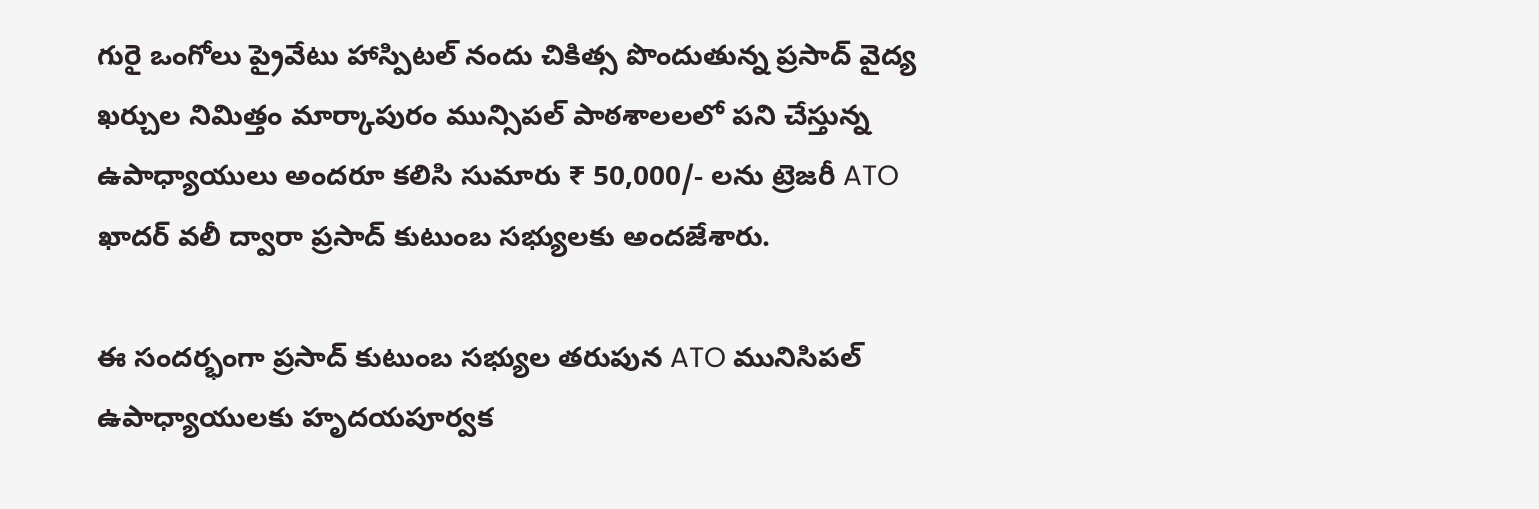గురై ఒంగోలు ప్రైవేటు హాస్పిటల్ నందు చికిత్స పొందుతున్న ప్రసాద్ వైద్య ఖర్చుల నిమిత్తం మార్కాపురం మున్సిపల్ పాఠశాలలలో పని చేస్తున్న ఉపాధ్యాయులు అందరూ కలిసి సుమారు ₹ 50,000/- లను ట్రెజరీ ATO ఖాదర్ వలీ ద్వారా ప్రసాద్ కుటుంబ సభ్యులకు అందజేశారు.

ఈ సందర్భంగా ప్రసాద్ కుటుంబ సభ్యుల తరుపున ATO మునిసిపల్ ఉపాధ్యాయులకు హృదయపూర్వక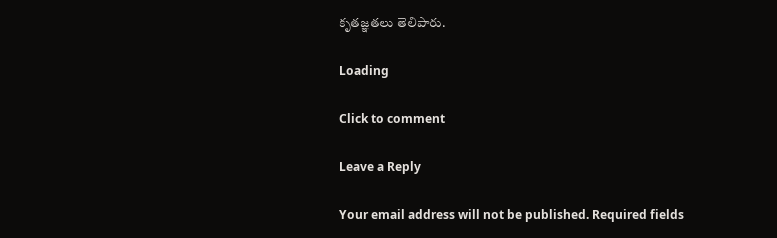కృతజ్ఞతలు తెలిపారు.

Loading

Click to comment

Leave a Reply

Your email address will not be published. Required fields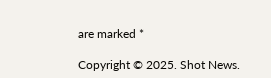are marked *

Copyright © 2025. Shot News.